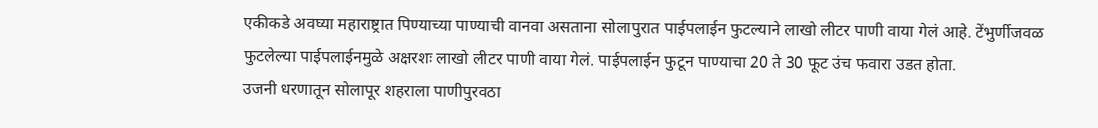एकीकडे अवघ्या महाराष्ट्रात पिण्याच्या पाण्याची वानवा असताना सोलापुरात पाईपलाईन फुटल्याने लाखो लीटर पाणी वाया गेलं आहे. टेंभुर्णीजवळ फुटलेल्या पाईपलाईनमुळे अक्षरशः लाखो लीटर पाणी वाया गेलं. पाईपलाईन फुटून पाण्याचा 20 ते 30 फूट उंच फवारा उडत होता.
उजनी धरणातून सोलापूर शहराला पाणीपुरवठा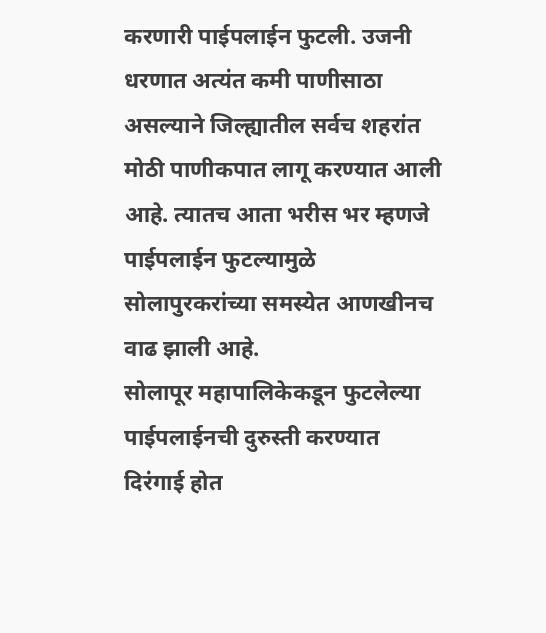करणारी पाईपलाईन फुटली. उजनी धरणात अत्यंत कमी पाणीसाठा असल्याने जिल्ह्यातील सर्वच शहरांत मोठी पाणीकपात लागू करण्यात आली आहे. त्यातच आता भरीस भर म्हणजे पाईपलाईन फुटल्यामुळे सोलापुरकरांच्या समस्येत आणखीनच वाढ झाली आहे.
सोलापूर महापालिकेकडून फुटलेल्या पाईपलाईनची दुरुस्ती करण्यात दिरंगाई होत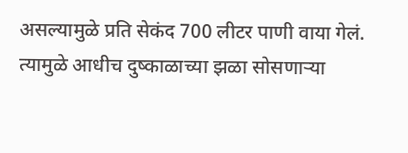असल्यामुळे प्रति सेकंद 700 लीटर पाणी वाया गेलं. त्यामुळे आधीच दुष्काळाच्या झळा सोसणाऱ्या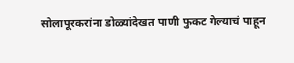सोलापूरकरांना डोळ्यांदेखत पाणी फुकट गेल्याचं पाहून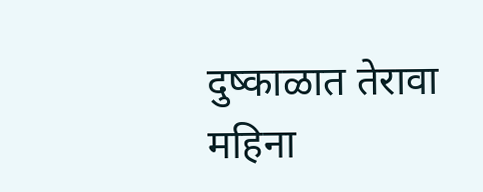दुष्काळात तेरावा महिना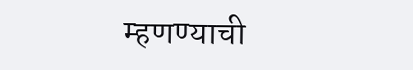म्हणण्याची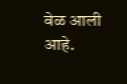वेळ आली आहे.